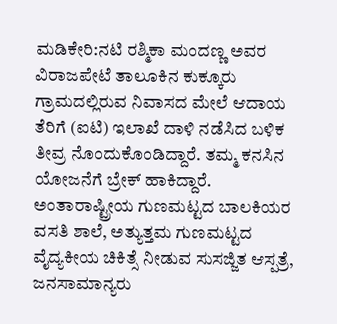ಮಡಿಕೇರಿ:ನಟಿ ರಶ್ಮಿಕಾ ಮಂದಣ್ಣ ಅವರ ವಿರಾಜಪೇಟೆ ತಾಲೂಕಿನ ಕುಕ್ಕೂರು ಗ್ರಾಮದಲ್ಲಿರುವ ನಿವಾಸದ ಮೇಲೆ ಆದಾಯ ತೆರಿಗೆ (ಐಟಿ) ಇಲಾಖೆ ದಾಳಿ ನಡೆಸಿದ ಬಳಿಕ ತೀವ್ರ ನೊಂದುಕೊಂಡಿದ್ದಾರೆ. ತಮ್ಮ ಕನಸಿನ ಯೋಜನೆಗೆ ಬ್ರೇಕ್ ಹಾಕಿದ್ದಾರೆ.
ಅಂತಾರಾಷ್ಟ್ರೀಯ ಗುಣಮಟ್ಟದ ಬಾಲಕಿಯರ ವಸತಿ ಶಾಲೆ, ಅತ್ಯುತ್ತಮ ಗುಣಮಟ್ಟದ ವೈದ್ಯಕೀಯ ಚಿಕಿತ್ಸೆ ನೀಡುವ ಸುಸಜ್ಜಿತ ಆಸ್ಪತ್ರೆ, ಜನಸಾಮಾನ್ಯರು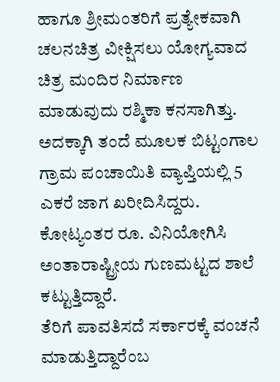ಹಾಗೂ ಶ್ರೀಮಂತರಿಗೆ ಪ್ರತ್ಯೇಕವಾಗಿ ಚಲನಚಿತ್ರ ವೀಕ್ಷಿಸಲು ಯೋಗ್ಯವಾದ ಚಿತ್ರ ಮಂದಿರ ನಿರ್ಮಾಣ ಮಾಡುವುದು ರಶ್ಮಿಕಾ ಕನಸಾಗಿತ್ತು. ಅದಕ್ಕಾಗಿ ತಂದೆ ಮೂಲಕ ಬಿಟ್ಟಂಗಾಲ ಗ್ರಾಮ ಪಂಚಾಯಿತಿ ವ್ಯಾಪ್ತಿಯಲ್ಲಿ 5 ಎಕರೆ ಜಾಗ ಖರೀದಿಸಿದ್ದರು. ಕೋಟ್ಯಂತರ ರೂ. ವಿನಿಯೋಗಿಸಿ ಅಂತಾರಾಷ್ಟ್ರೀಯ ಗುಣಮಟ್ಟದ ಶಾಲೆ ಕಟ್ಟುತ್ತಿದ್ದಾರೆ.
ತೆರಿಗೆ ಪಾವತಿಸದೆ ಸರ್ಕಾರಕ್ಕೆ ವಂಚನೆ ಮಾಡುತ್ತಿದ್ದಾರೆಂಬ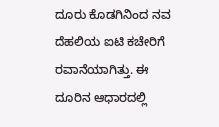ದೂರು ಕೊಡಗಿನಿಂದ ನವ ದೆಹಲಿಯ ಐಟಿ ಕಚೇರಿಗೆ ರವಾನೆಯಾಗಿತ್ತು. ಈ ದೂರಿನ ಆಧಾರದಲ್ಲಿ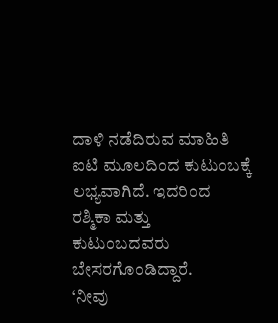ದಾಳಿ ನಡೆದಿರುವ ಮಾಹಿತಿ ಐಟಿ ಮೂಲದಿಂದ ಕುಟುಂಬಕ್ಕೆ ಲಭ್ಯವಾಗಿದೆ. ಇದರಿಂದ ರಶ್ಮಿಕಾ ಮತ್ತು ಕುಟುಂಬದವರು ಬೇಸರಗೊಂಡಿದ್ದಾರೆ.
‘ನೀವು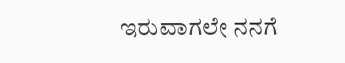ಇರುವಾಗಲೇ ನನಗೆ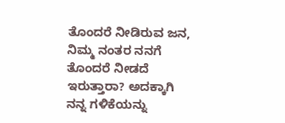ತೊಂದರೆ ನೀಡಿರುವ ಜನ, ನಿಮ್ಮ ನಂತರ ನನಗೆ ತೊಂದರೆ ನೀಡದೆ ಇರುತ್ತಾರಾ? ಅದಕ್ಕಾಗಿ ನನ್ನ ಗಳಿಕೆಯನ್ನು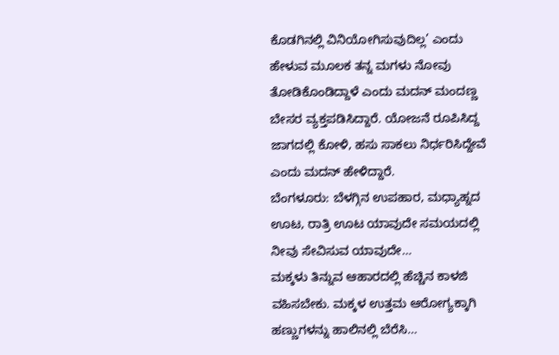ಕೊಡಗಿನಲ್ಲಿ ವಿನಿಯೋಗಿಸುವುದಿಲ್ಲ’ ಎಂದು ಹೇಳುವ ಮೂಲಕ ತನ್ನ ಮಗಳು ನೋವು ತೋಡಿಕೊಂಡಿದ್ದಾಳೆ ಎಂದು ಮದನ್ ಮಂದಣ್ಣ ಬೇಸರ ವ್ಯಕ್ತಪಡಿಸಿದ್ದಾರೆ. ಯೋಜನೆ ರೂಪಿಸಿದ್ದ ಜಾಗದಲ್ಲಿ ಕೋಳಿ, ಹಸು ಸಾಕಲು ನಿರ್ಧರಿಸಿದ್ದೇವೆ ಎಂದು ಮದನ್ ಹೇಳಿದ್ದಾರೆ.
ಬೆಂಗಳೂರು: ಬೆಳಗ್ಗಿನ ಉಪಹಾರ, ಮಧ್ಯಾಹ್ನದ ಊಟ, ರಾತ್ರಿ ಊಟ ಯಾವುದೇ ಸಮಯದಲ್ಲಿ ನೀವು ಸೇವಿಸುವ ಯಾವುದೇ…
ಮಕ್ಕಳು ತಿನ್ನುವ ಆಹಾರದಲ್ಲಿ ಹೆಚ್ಚಿನ ಕಾಳಜಿ ವಹಿಸಬೇಕು. ಮಕ್ಕಳ ಉತ್ತಮ ಆರೋಗ್ಯಕ್ಕಾಗಿ ಹಣ್ಣುಗಳನ್ನು ಹಾಲಿನಲ್ಲಿ ಬೆರೆಸಿ…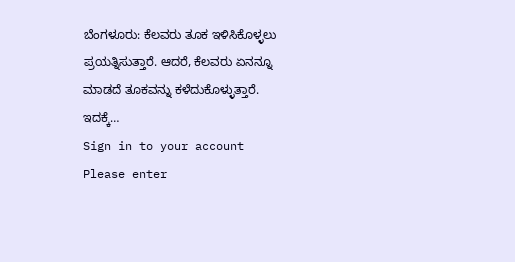ಬೆಂಗಳೂರು: ಕೆಲವರು ತೂಕ ಇಳಿಸಿಕೊಳ್ಳಲು ಪ್ರಯತ್ನಿಸುತ್ತಾರೆ. ಆದರೆ, ಕೆಲವರು ಏನನ್ನೂ ಮಾಡದೆ ತೂಕವನ್ನು ಕಳೆದುಕೊಳ್ಳುತ್ತಾರೆ. ಇದಕ್ಕೆ…
Sign in to your account
Please enter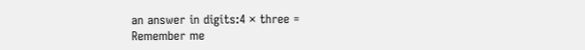an answer in digits:4 × three =
Remember me